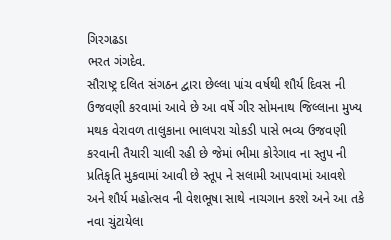ગિરગઢડા
ભરત ગંગદેવ.
સૌરાષ્ટ્ર દલિત સંગઠન દ્વારા છેલ્લા પાંચ વર્ષથી શૌર્ય દિવસ ની ઉજવણી કરવામાં આવે છે આ વર્ષે ગીર સોમનાથ જિલ્લાના મુખ્ય મથક વેરાવળ તાલુકાના ભાલપરા ચોકડી પાસે ભવ્ય ઉજવણી કરવાની તૈયારી ચાલી રહી છે જેમાં ભીમા કોરેગાવ ના સ્તુપ ની પ્રતિકૃતિ મુકવામાં આવી છે સ્તૂપ ને સલામી આપવામાં આવશે અને શૌર્ય મહોત્સવ ની વેશભૂષા સાથે નાચગાન કરશે અને આ તકે નવા ચુંટાયેલા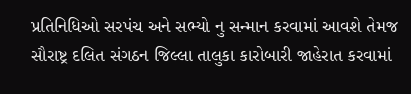પ્રતિનિધિઓ સરપંચ અને સભ્યો નુ સન્માન કરવામાં આવશે તેમજ સૌરાષ્ટ્ર દલિત સંગઠન જિલ્લા તાલુકા કારોબારી જાહેરાત કરવામાં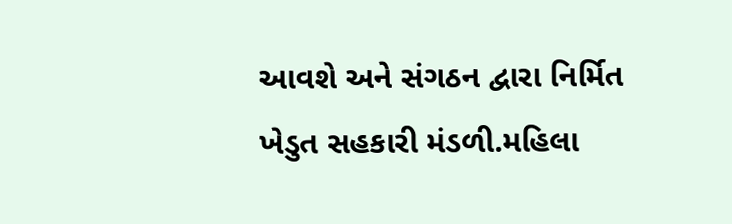આવશે અને સંગઠન દ્વારા નિર્મિત ખેડુત સહકારી મંડળી.મહિલા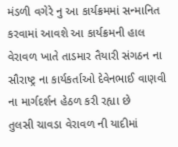મંડળી વગેરે નુ આ કાર્યક્રમમાં સન્માનિત કરવામાં આવશે આ કાર્યક્રમની હાલ વેરાવળ ખાતે તાડમાર તૈયારી સંગઠન ના સૌરાષ્ટ્ર ના કાર્યકર્તાઓ દેવેનભાઈ વાણવી ના માર્ગદર્શન હેઠળ કરી રહ્યા છે
તુલસી ચાવડા વેરાવળ ની યાદીમાં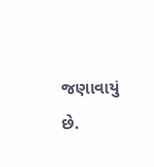જણાવાયું છે.